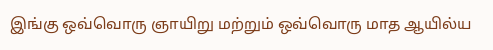இங்கு ஒவ்வொரு ஞாயிறு மற்றும் ஒவ்வொரு மாத ஆயில்ய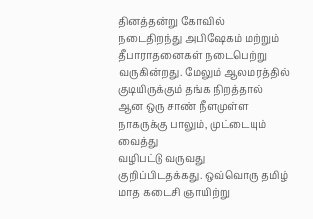தினத்தன்று கோவில்
நடைதிறந்து அபிஷேகம் மற்றும் தீபாராதனைகள் நடைபெற்று வருகின்றது. மேலும் ஆலமரத்தில்
குடியிருக்கும் தங்க நிறத்தால் ஆன ஒரு சாண் நீளமுள்ள நாகருக்கு பாலும், முட்டையும் வைத்து
வழிபட்டு வருவது குறிப்பிடதக்கது. ஒவ்வொரு தமிழ் மாத கடைசி ஞாயிற்று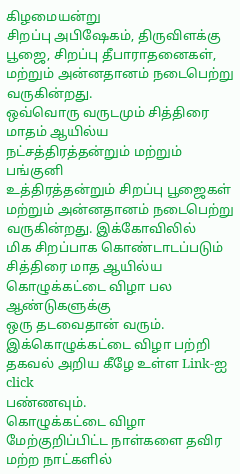கிழமையன்று
சிறப்பு அபிஷேகம், திருவிளக்கு பூஜை, சிறப்பு தீபாராதனைகள், மற்றும் அன்னதானம் நடைபெற்று
வருகின்றது.
ஒவ்வொரு வருடமும் சித்திரை மாதம் ஆயில்ய நட்சத்திரத்தன்றும் மற்றும் பங்குனி
உத்திரத்தன்றும் சிறப்பு பூஜைகள் மற்றும் அன்னதானம் நடைபெற்று வருகின்றது. இக்கோவிலில்
மிக சிறப்பாக கொண்டாடப்படும் சித்திரை மாத ஆயில்ய கொழுக்கட்டை விழா பல ஆண்டுகளுக்கு
ஒரு தடவைதான் வரும். இக்கொழுக்கட்டை விழா பற்றி தகவல் அறிய கீழே உள்ள Link-ஐ click
பண்ணவும்.
கொழுக்கட்டை விழா
மேற்குறிப்பிட்ட நாள்களை தவிர மற்ற நாட்களில்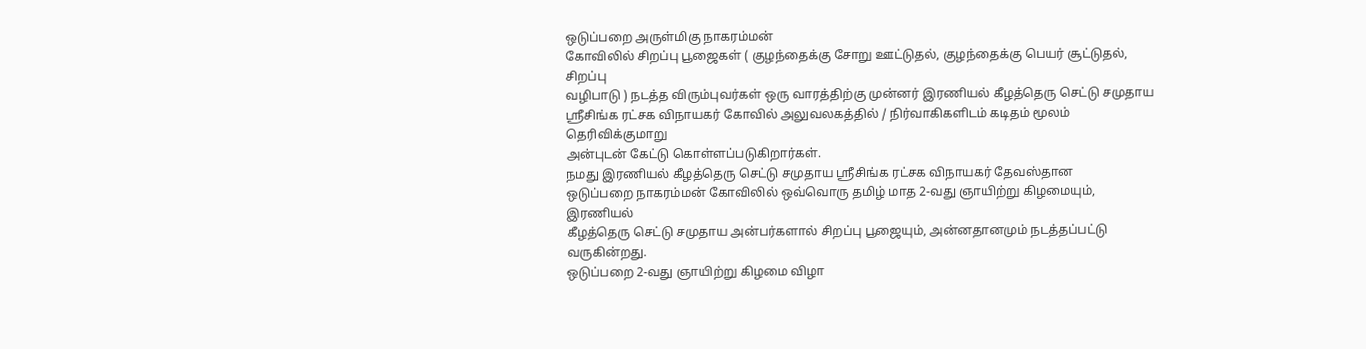ஒடுப்பறை அருள்மிகு நாகரம்மன்
கோவிலில் சிறப்பு பூஜைகள் ( குழந்தைக்கு சோறு ஊட்டுதல், குழந்தைக்கு பெயர் சூட்டுதல், சிறப்பு
வழிபாடு ) நடத்த விரும்புவர்கள் ஒரு வாரத்திற்கு முன்னர் இரணியல் கீழத்தெரு செட்டு சமுதாய
ஸ்ரீசிங்க ரட்சக விநாயகர் கோவில் அலுவலகத்தில் / நிர்வாகிகளிடம் கடிதம் மூலம் தெரிவிக்குமாறு
அன்புடன் கேட்டு கொள்ளப்படுகிறார்கள்.
நமது இரணியல் கீழத்தெரு செட்டு சமுதாய ஸ்ரீசிங்க ரட்சக விநாயகர் தேவஸ்தான
ஒடுப்பறை நாகரம்மன் கோவிலில் ஒவ்வொரு தமிழ் மாத 2-வது ஞாயிற்று கிழமையும், இரணியல்
கீழத்தெரு செட்டு சமுதாய அன்பர்களால் சிறப்பு பூஜையும், அன்னதானமும் நடத்தப்பட்டு வருகின்றது.
ஒடுப்பறை 2-வது ஞாயிற்று கிழமை விழா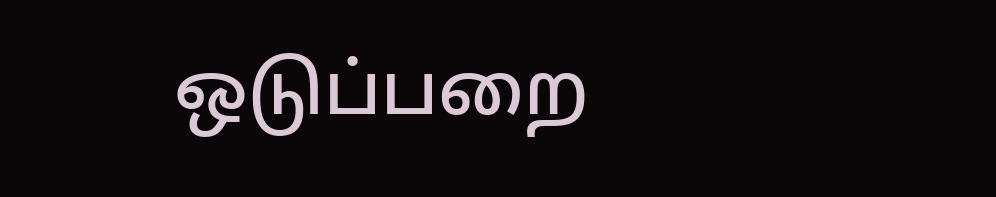ஒடுப்பறை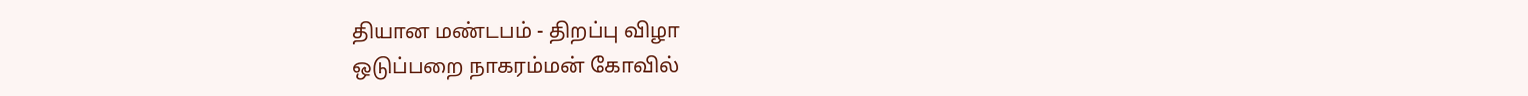தியான மண்டபம் - திறப்பு விழா
ஒடுப்பறை நாகரம்மன் கோவில்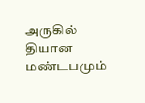அருகில் தியான மண்டபமும்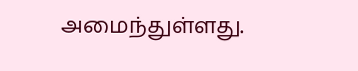அமைந்துள்ளது.